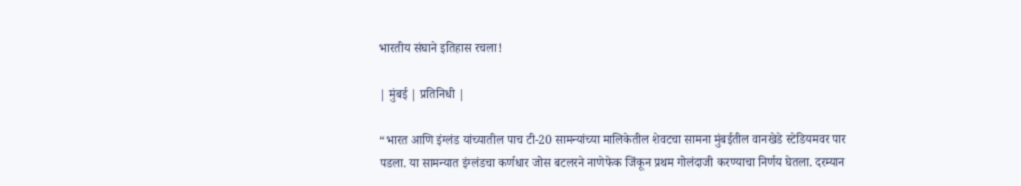भारतीय संघाने इतिहास रचला!

| मुंबई | प्रतिनिधी |

“भारत आणि इंग्लंड यांच्यातील पाच टी-20 सामन्यांच्या मालिकेतील शेवटचा सामना मुंबईतील वानखेडे स्टेडियमवर पार पडला. या सामन्यात इंग्लंडचा कर्णधार जोस बटलरने नाणेफेक जिंकून प्रथम गोलंदाजी करण्याचा निर्णय घेतला. दरम्यान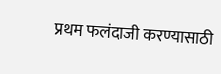प्रथम फलंदाजी करण्यासाठी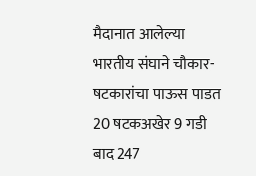मैदानात आलेल्या भारतीय संघाने चौकार-षटकारांचा पाऊस पाडत 20 षटकअखेर 9 गडी बाद 247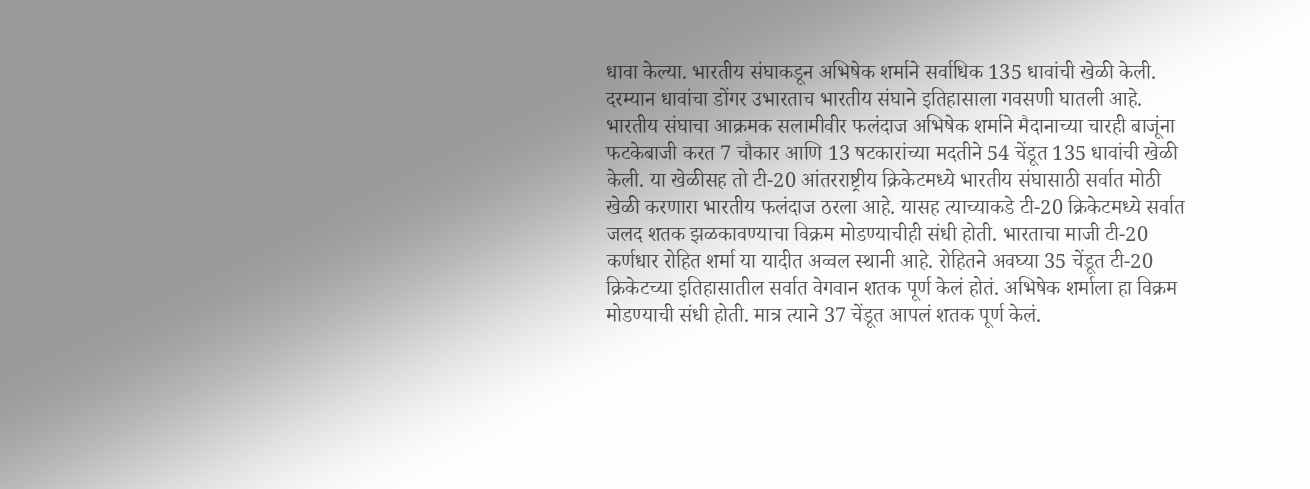धावा केल्या. भारतीय संघाकडून अभिषेक शर्माने सर्वाधिक 135 धावांची खेळी केली. दरम्यान धावांचा डोंगर उभारताच भारतीय संघाने इतिहासाला गवसणी घातली आहे. भारतीय संघाचा आक्रमक सलामीवीर फलंदाज अभिषेक शर्माने मैदानाच्या चारही बाजूंना फटकेबाजी करत 7 चौकार आणि 13 षटकारांच्या मदतीने 54 चेंडूत 135 धावांची खेळी केली. या खेळीसह तो टी-20 आंतरराष्ट्रीय क्रिकेटमध्ये भारतीय संघासाठी सर्वात मोठी खेळी करणारा भारतीय फलंदाज ठरला आहे. यासह त्याच्याकडे टी-20 क्रिकेटमध्ये सर्वात जलद शतक झळकावण्याचा विक्रम मोडण्याचीही संधी होती. भारताचा माजी टी-20 कर्णधार रोहित शर्मा या यादीत अव्वल स्थानी आहे. रोहितने अवघ्या 35 चेंडूत टी-20 क्रिकेटच्या इतिहासातील सर्वात वेगवान शतक पूर्ण केलं होतं. अभिषेक शर्माला हा विक्रम मोडण्याची संधी होती. मात्र त्याने 37 चेंडूत आपलं शतक पूर्ण केलं.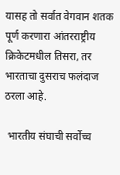यासह तो सर्वात वेगवान शतक पूर्ण करणारा आंतरराष्ट्रीय क्रिकेटमधील तिसरा, तर भारताचा दुसराच फलंदाज ठरला आहे.

 भारतीय संघाची सर्वोच्च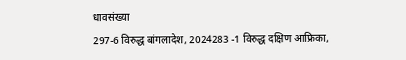धावसंख्या
297-6 विरुद्ध बांगलादेश, 2024283 -1 विरुद्ध दक्षिण आफ्रिका,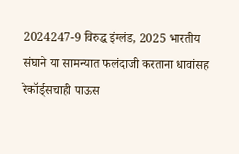2024247-9 विरुद्ध इंग्लंड, 2025 भारतीय संघाने या सामन्यात फलंदाजी करताना धावांसह रेकॉर्ड्सचाही पाऊस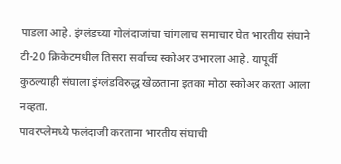पाडला आहे. इंग्लंडच्या गोलंदाजांचा चांगलाच समाचार घेत भारतीय संघाने टी-20 क्रिकेटमधील तिसरा सर्वाच्च स्कोअर उभारला आहे. यापूर्वी कुठल्याही संघाला इंग्लंडविरुद्ध खेळताना इतका मोठा स्कोअर करता आला नव्हता.
पावरप्लेमध्ये फलंदाजी करताना भारतीय संघाची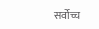सर्वोच्च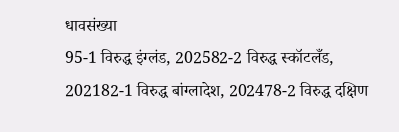धावसंख्या
95-1 विरुद्ध इंग्लंड, 202582-2 विरुद्ध स्कॉटलँड, 202182-1 विरुद्ध बांग्लादेश, 202478-2 विरुद्ध दक्षिण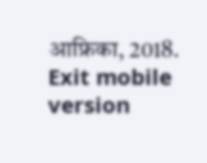आफ्रिका, 2018.
Exit mobile version